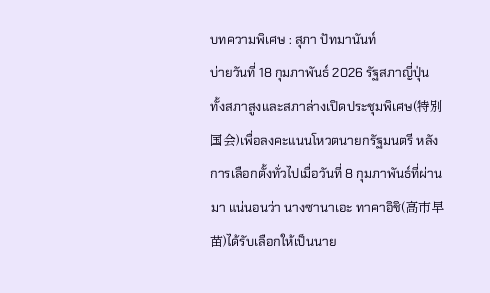บทความพิเศษ : สุภา ปัทมานันท์
บ่ายวันที่ 18 กุมภาพันธ์ 2026 รัฐสภาญี่ปุ่น ทั้งสภาสูงและสภาล่างเปิดประชุมพิเศษ(特別国会)เพื่อลงคะแนนโหวตนายกรัฐมนตรี หลังการเลือกตั้งทั่วไปเมื่อวันที่ 8 กุมภาพันธ์ที่ผ่านมา แน่นอนว่า นางซานาเอะ ทาคาอิชิ(高市早苗)ได้รับเลือกให้เป็นนาย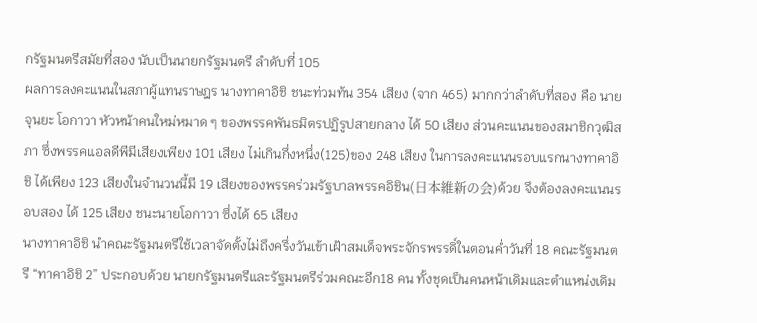กรัฐมนตรีสมัยที่สอง นับเป็นนายกรัฐมนตรี ลำดับที่ 105
ผลการลงคะแนนในสภาผู้แทนราษฎร นางทาคาอิชิ ชนะท่วมท้น 354 เสียง (จาก 465) มากกว่าลำดับที่สอง คือ นายจุนยะ โอกาวา หัวหน้าคนใหม่หมาด ๆ ของพรรคพันธมิตรปฏิรูปสายกลาง ได้ 50 เสียง ส่วนคะแนนของสมาชิกวุฒิสภา ซึ่งพรรคแอลดีพีมีเสียงเพียง 101 เสียง ไม่เกินกึ่งหนึ่ง(125)ของ 248 เสียง ในการลงคะแนนรอบแรกนางทาคาอิชิ ได้เพียง 123 เสียงในจำนวนนี้มี 19 เสียงของพรรคร่วมรัฐบาลพรรคอิชิน(日本維新の会)ด้วย จึงต้องลงคะแนนรอบสอง ได้ 125 เสียง ชนะนายโอกาวา ซึ่งได้ 65 เสียง
นางทาคาอิชิ นำคณะรัฐมนตรีใช้เวลาจัดตั้งไม่ถึงครึ่งวันเข้าเฝ้าสมเด็จพระจักรพรรดิ์ในตอนค่ำวันที่ 18 คณะรัฐมนตรี “ทาคาอิชิ 2” ประกอบด้วย นายกรัฐมนตรีและรัฐมนตรีร่วมคณะอีก18 คน ทั้งชุดเป็นคนหน้าเดิมและตำแหน่งเดิม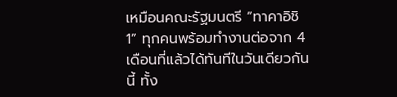เหมือนคณะรัฐมนตรี “ทาคาอิชิ 1” ทุกคนพร้อมทำงานต่อจาก 4 เดือนที่แล้วได้ทันทีในวันเดียวกันนี้ ทั้ง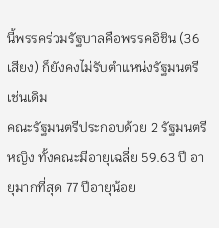นี้พรรคร่วมรัฐบาลคือพรรคอิชิน (36 เสียง) ก็ยังคงไม่รับตำแหน่งรัฐมนตรีเช่นเดิม
คณะรัฐมนตรีประกอบด้วย 2 รัฐมนตรีหญิง ทั้งคณะมีอายุเฉลี่ย 59.63 ปี อายุมากที่สุด 77 ปีอายุน้อย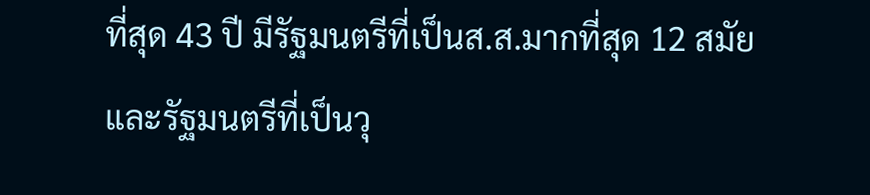ที่สุด 43 ปี มีรัฐมนตรีที่เป็นส.ส.มากที่สุด 12 สมัย และรัฐมนตรีที่เป็นวุ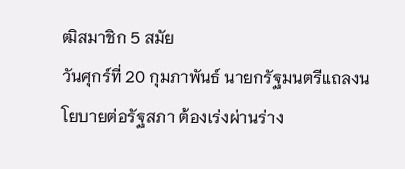ฒิสมาชิก 5 สมัย
วันศุกร์ที่ 20 กุมภาพันธ์ นายกรัฐมนตรีแถลงนโยบายต่อรัฐสภา ต้องเร่งผ่านร่าง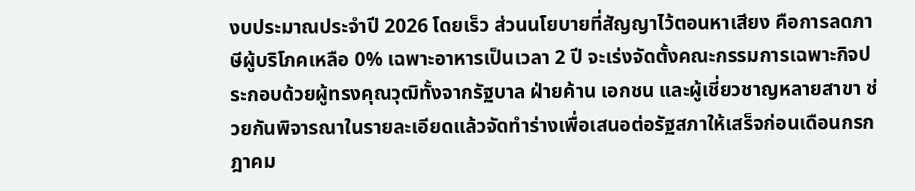งบประมาณประจำปี 2026 โดยเร็ว ส่วนนโยบายที่สัญญาไว้ตอนหาเสียง คือการลดภาษีผู้บริโภคเหลือ 0% เฉพาะอาหารเป็นเวลา 2 ปี จะเร่งจัดตั้งคณะกรรมการเฉพาะกิจประกอบด้วยผู้ทรงคุณวุฒิทั้งจากรัฐบาล ฝ่ายค้าน เอกชน และผู้เชี่ยวชาญหลายสาขา ช่วยกันพิจารณาในรายละเอียดแล้วจัดทำร่างเพื่อเสนอต่อรัฐสภาให้เสร็จก่อนเดือนกรกฎาคม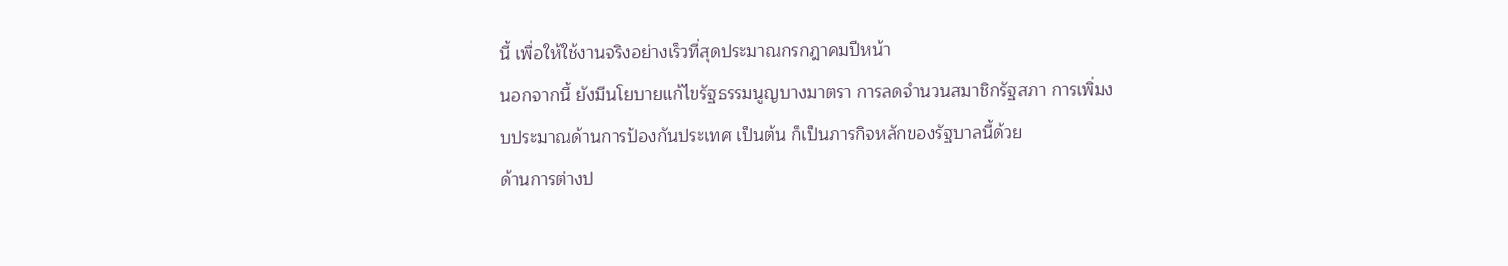นี้ เพื่อให้ใช้งานจริงอย่างเร็วที่สุดประมาณกรกฎาคมปีหน้า
นอกจากนี้ ยังมีนโยบายแก้ไขรัฐธรรมนูญบางมาตรา การลดจำนวนสมาชิกรัฐสภา การเพิ่มงบประมาณด้านการป้องกันประเทศ เป็นต้น ก็เป็นภารกิจหลักของรัฐบาลนี้ด้วย
ด้านการต่างป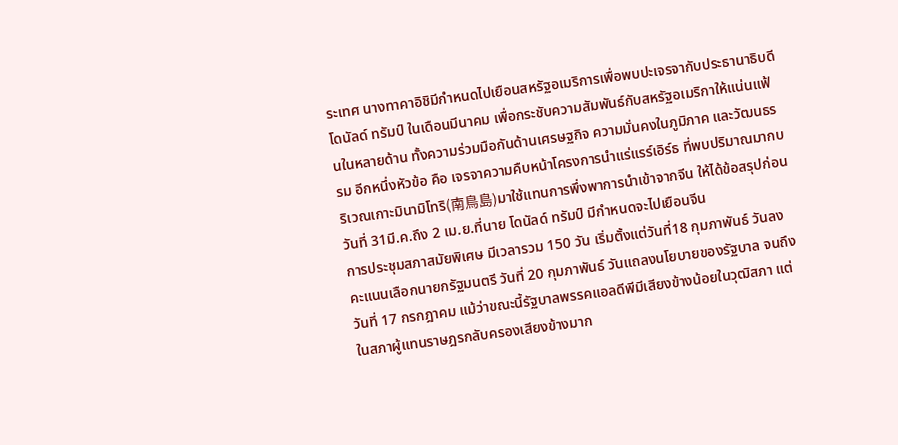ระเทศ นางทาคาอิชิมีกำหนดไปเยือนสหรัฐอเมริการเพื่อพบปะเจรจากับประธานาธิบดีโดนัลด์ ทรัมป์ ในเดือนมีนาคม เพื่อกระชับความสัมพันธ์กับสหรัฐอเมริกาให้แน่นแฟ้นในหลายด้าน ทั้งความร่วมมือกันด้านเศรษฐกิจ ความมั่นคงในภูมิภาค และวัฒนธรรม อีกหนึ่งหัวข้อ คือ เจรจาความคืบหน้าโครงการนำแร่แรร์เอิร์ธ ที่พบปริมาณมากบริเวณเกาะมินามิโทริ(南鳥島)มาใช้แทนการพึ่งพาการนำเข้าจากจีน ให้ได้ข้อสรุปก่อนวันที่ 31มี.ค.ถึง 2 เม.ย.ที่นาย โดนัลด์ ทรัมป์ มีกำหนดจะไปเยือนจีน
การประชุมสภาสมัยพิเศษ มีเวลารวม 150 วัน เริ่มตั้งแต่วันที่18 กุมภาพันธ์ วันลงคะแนนเลือกนายกรัฐมนตรี วันที่ 20 กุมภาพันธ์ วันแถลงนโยบายของรัฐบาล จนถึงวันที่ 17 กรกฎาคม แม้ว่าขณะนี้รัฐบาลพรรคแอลดีพีมีเสียงข้างน้อยในวุฒิสภา แต่ในสภาผู้แทนราษฎรกลับครองเสียงข้างมาก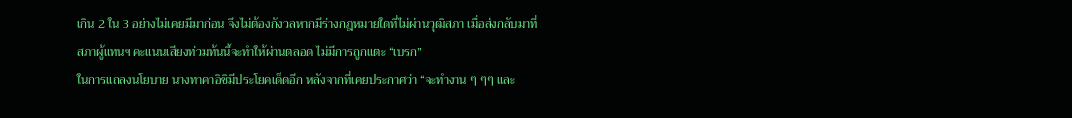เกิน 2 ใน 3 อย่างไม่เคยมีมาก่อน จึงไม่ต้องกังวลหากมีร่างกฎหมายใดที่ไม่ผ่านวุฒิสภา เมื่อส่งกลับมาที่สภาผู้แทนฯ คะแนนเสียงท่วมท้นนี้จะทำให้ผ่านตลอด ไม่มีการถูกแตะ “เบรก”
ในการแถลงนโยบาย นางทาคาอิชิมีประโยคเด็ดอีก หลังจากที่เคยประกาศว่า “จะทำงาน ๆ ๆๆ และ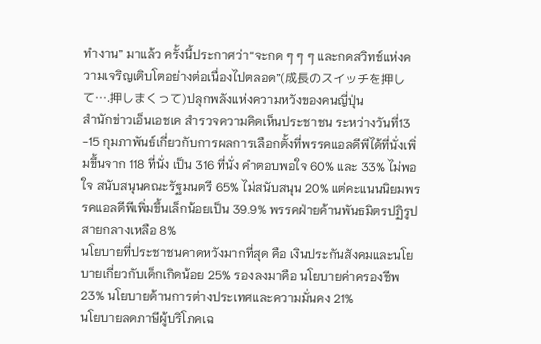ทำงาน” มาแล้ว ครั้งนี้ประกาศว่า“จะกด ๆ ๆ ๆ และกดสวิทช์แห่งความเจริญเติบโตอย่างต่อเนื่องไปตลอด”(成長のスイッチを押して….押しまくって)ปลุกพลังแห่งความหวังของคนญี่ปุ่น
สำนักข่าวเอ็นเอชเค สำรวจความคิดเห็นประชาชน ระหว่างวันที่13 -15 กุมภาพันธ์เกี่ยวกับการผลการเลือกตั้งที่พรรคแอลดีพีได้ที่นั่งเพิ่มขึ้นจาก 118 ที่นั่ง เป็น 316 ที่นั่ง คำตอบพอใจ 60% และ 33% ไม่พอใจ สนับสนุนคณะรัฐมนตรี 65% ไม่สนับสนุน 20% แต่คะแนนนิยมพรรคแอลดีพีเพิ่มขึ้นเล็กน้อยเป็น 39.9% พรรคฝ่ายค้านพันธมิตรปฏิรูปสายกลางเหลือ 8%
นโยบายที่ประชาชนคาดหวังมากที่สุด คือ เงินประกันสังคมและนโยบายเกี่ยวกับเด็กเกิดน้อย 25% รองลงมาคือ นโยบายค่าครองชีพ 23% นโยบายด้านการต่างประเทศและความมั่นคง 21%
นโยบายลดภาษีผู้บริโภคเฉ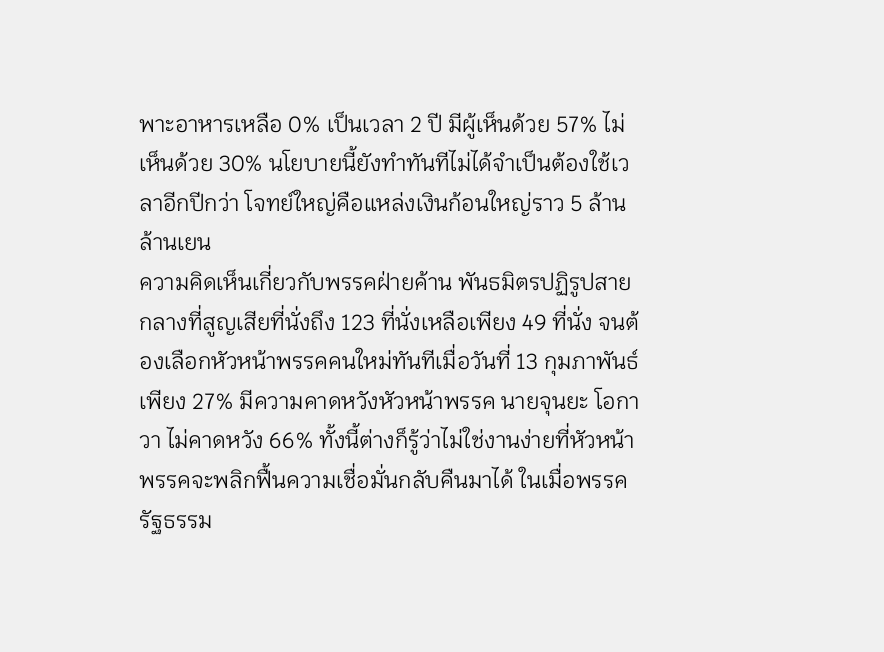พาะอาหารเหลือ 0% เป็นเวลา 2 ปี มีผู้เห็นด้วย 57% ไม่เห็นด้วย 30% นโยบายนี้ยังทำทันทีไม่ได้จำเป็นต้องใช้เวลาอีกปีกว่า โจทย์ใหญ่คือแหล่งเงินก้อนใหญ่ราว 5 ล้านล้านเยน
ความคิดเห็นเกี่ยวกับพรรคฝ่ายค้าน พันธมิตรปฏิรูปสายกลางที่สูญเสียที่นั่งถึง 123 ที่นั่งเหลือเพียง 49 ที่นั่ง จนต้องเลือกหัวหน้าพรรคคนใหม่ทันทีเมื่อวันที่ 13 กุมภาพันธ์ เพียง 27% มีความคาดหวังหัวหน้าพรรค นายจุนยะ โอกาวา ไม่คาดหวัง 66% ทั้งนี้ต่างก็รู้ว่าไม่ใช่งานง่ายที่หัวหน้าพรรคจะพลิกฟื้นความเชื่อมั่นกลับคืนมาได้ ในเมื่อพรรครัฐธรรม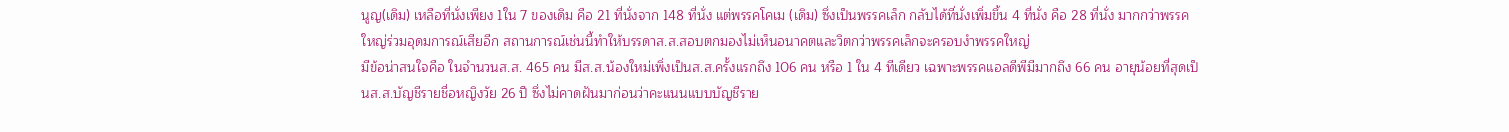นูญ(เดิม) เหลือที่นั่งเพียง 1ใน 7 ของเดิม คือ 21 ที่นั่งจาก 148 ที่นั่ง แต่พรรคโคเม (เดิม) ซึ่งเป็นพรรคเล็ก กลับได้ที่นั่งเพิ่มขึ้น 4 ที่นั่ง คือ 28 ที่นั่ง มากกว่าพรรคใหญ่ร่วมอุดมการณ์เสียอีก สถานการณ์เช่นนี้ทำให้บรรดาส.ส.สอบตกมองไม่เห็นอนาคตและวิตกว่าพรรคเล็กจะครอบงำพรรคใหญ่
มีข้อน่าสนใจคือ ในจำนวนส.ส. 465 คน มีส.ส.น้องใหม่เพิ่งเป็นส.ส.ครั้งแรกถึง 106 คน หรือ 1 ใน 4 ทีเดียว เฉพาะพรรคแอลดีพีมีมากถึง 66 คน อายุน้อยที่สุดเป็นส.ส.บัญชีรายชื่อหญิงวัย 26 ปี ซึ่งไม่คาดฝันมาก่อนว่าคะแนนแบบบัญชีราย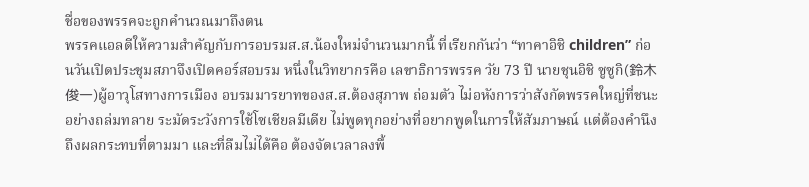ชื่อของพรรคจะถูกคำนวณมาถึงตน
พรรคแอลดีให้ความสำคัญกับการอบรมส.ส.น้องใหม่จำนวนมากนี้ ที่เรียกกันว่า “ทาคาอิชิ children” ก่อนวันเปิดประชุมสภาจึงเปิดคอร์สอบรม หนึ่งในวิทยากรคือ เลขาธิการพรรค วัย 73 ปี นายชุนอิชิ ซูซูกิ(鈴木俊一)ผู้อาวุโสทางการเมือง อบรมมารยาทของส.ส.ต้องสุภาพ ถ่อมตัว ไม่อหังการว่าสังกัดพรรคใหญ่ที่ชนะอย่างถล่มทลาย ระมัดระวังการใช้โซเชียลมีเดีย ไม่พูดทุกอย่างที่อยากพูดในการให้สัมภาษณ์ แต่ต้องคำนึงถึงผลกระทบที่ตามมา และที่ลืมไม่ได้คือ ต้องจัดเวลาลงพื้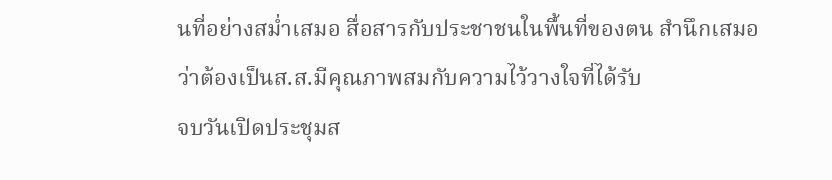นที่อย่างสม่ำเสมอ สื่อสารกับประชาชนในพื้นที่ของตน สำนึกเสมอว่าต้องเป็นส.ส.มีคุณภาพสมกับความไว้วางใจที่ได้รับ
จบวันเปิดประชุมส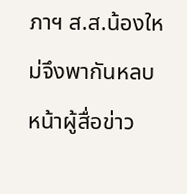ภาฯ ส.ส.น้องใหม่จึงพากันหลบหน้าผู้สื่อข่าว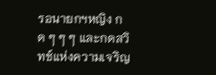รอนายกฯหญิง กด ๆ ๆ ๆ และกดสวิทช์แห่งความเจริญ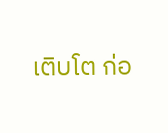เติบโต ก่อ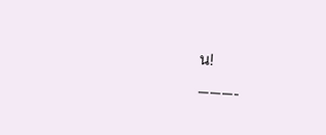น!
———-